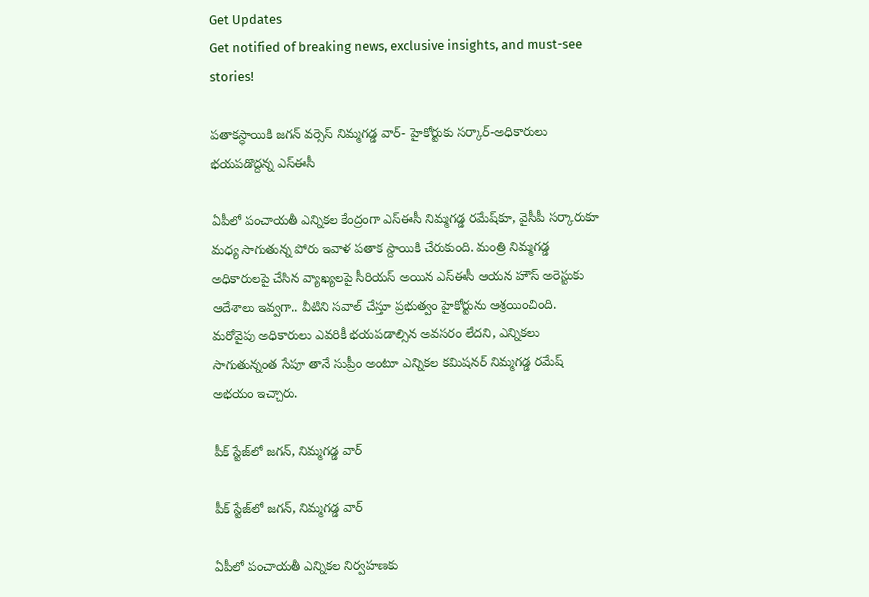Get Updates
Get notified of breaking news, exclusive insights, and must-see stories!

పతాకస్ధాయికి జగన్‌ వర్సెస్‌ నిమ్మగడ్డ వార్‌- హైకోర్టుకు సర్కార్‌-అధికారులు భయపడొద్దన్న ఎస్ఈసీ

ఏపీలో పంచాయతీ ఎన్నికల కేంద్రంగా ఎస్ఈసీ నిమ్మగడ్డ రమేష్‌కూ, వైసీపీ సర్కారుకూ మధ్య సాగుతున్న పోరు ఇవాళ పతాక స్దాయికి చేరుకుంది. మంత్రి నిమ్మగడ్డ అధికారులపై చేసిన వ్యాఖ్యలపై సీరియస్‌ అయిన ఎస్ఈసీ ఆయన హౌస్ అరెస్టుకు ఆదేశాలు ఇవ్వగా.. వీటిని సవాల్‌ చేస్తూ ప్రభుత్వం హైకోర్టును ఆశ్రయించింది. మరోవైపు అధికారులు ఎవరికీ భయపడాల్సిన అవసరం లేదని, ఎన్నికలు సాగుతున్నంత సేపూ తానే సుప్రీం అంటూ ఎన్నికల కమిషనర్ నిమ్మగడ్డ రమేష్‌ అభయం ఇచ్చారు.

పీక్‌ స్టేజ్‌లో జగన్, నిమ్మగడ్డ వార్‌

పీక్‌ స్టేజ్‌లో జగన్, నిమ్మగడ్డ వార్‌

ఏపీలో పంచాయతీ ఎన్నికల నిర్వహణకు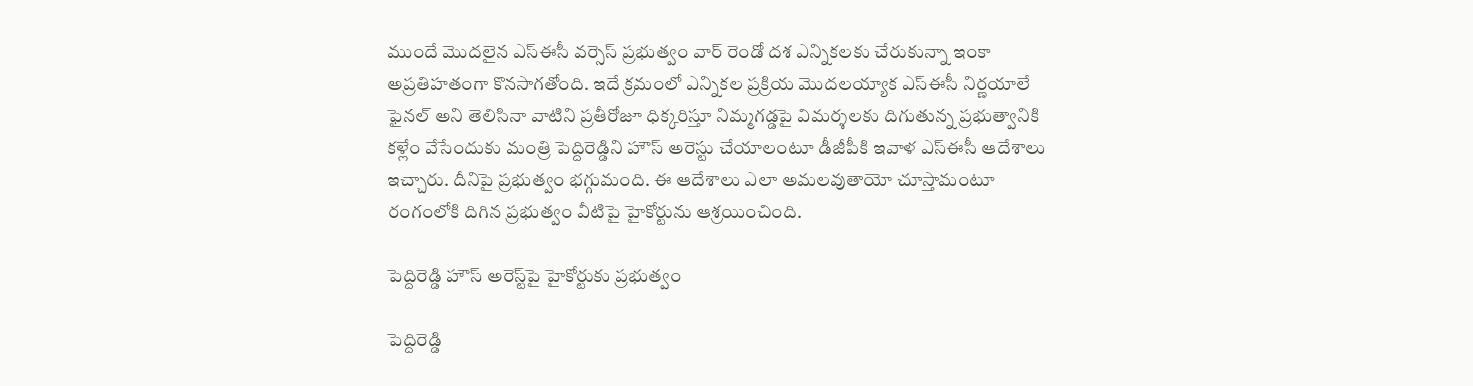ముందే మొదలైన ఎస్ఈసీ వర్సెస్‌ ప్రభుత్వం వార్‌ రెండో దశ ఎన్నికలకు చేరుకున్నా ఇంకా అప్రతిహతంగా కొనసాగతోంది. ఇదే క్రమంలో ఎన్నికల ప్రక్రియ మొదలయ్యాక ఎస్ఈసీ నిర్ణయాలే ఫైనల్‌ అని తెలిసినా వాటిని ప్రతీరోజూ ధిక్కరిస్తూ నిమ్మగడ్డపై విమర్శలకు దిగుతున్న ప్రభుత్వానికి కళ్లేం వేసేందుకు మంత్రి పెద్దిరెడ్డిని హౌస్‌ అరెస్టు చేయాలంటూ డీజీపీకి ఇవాళ ఎస్‌ఈసీ ఆదేశాలు ఇచ్చారు. దీనిపై ప్రభుత్వం భగ్గుమంది. ఈ ఆదేశాలు ఎలా అమలవుతాయో చూస్తామంటూ రంగంలోకి దిగిన ప్రభుత్వం వీటిపై హైకోర్టును ఆశ్రయించింది.

పెద్దిరెడ్డి హౌస్‌ అరెస్ట్‌పై హైకోర్టుకు ప్రభుత్వం

పెద్దిరెడ్డి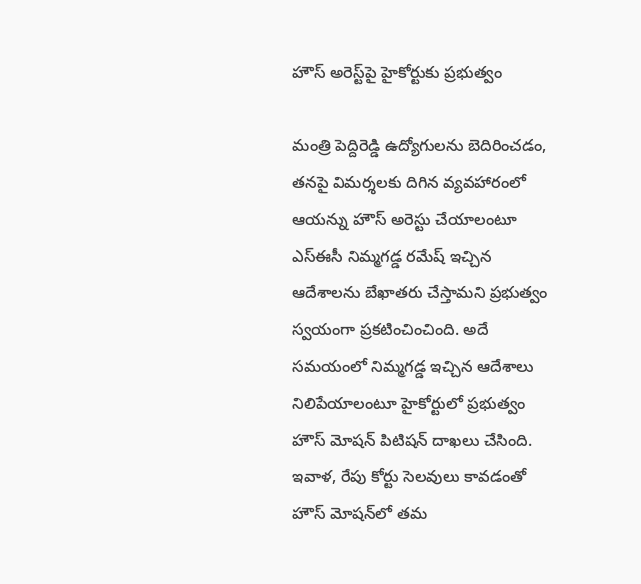హౌస్‌ అరెస్ట్‌పై హైకోర్టుకు ప్రభుత్వం

మంత్రి పెద్దిరెడ్డి ఉద్యోగులను బెదిరించడం, తనపై విమర్శలకు దిగిన వ్యవహారంలో ఆయన్ను హౌస్‌ అరెస్టు చేయాలంటూ ఎస్‌ఈసీ నిమ్మగడ్డ రమేష్‌ ఇచ్చిన ఆదేశాలను బేఖాతరు చేస్తామని ప్రభుత్వం స్వయంగా ప్రకటించించింది. అదే సమయంలో నిమ్మగడ్డ ఇచ్చిన ఆదేశాలు నిలిపేయాలంటూ హైకోర్టులో ప్రభుత్వం హౌస్‌ మోషన్‌ పిటిషన్ దాఖలు చేసింది. ఇవాళ, రేపు కోర్టు సెలవులు కావడంతో హౌస్‌ మోషన్‌లో తమ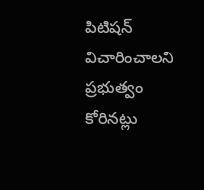పిటిషన్ విచారించాలని ప్రభుత్వం కోరినట్లు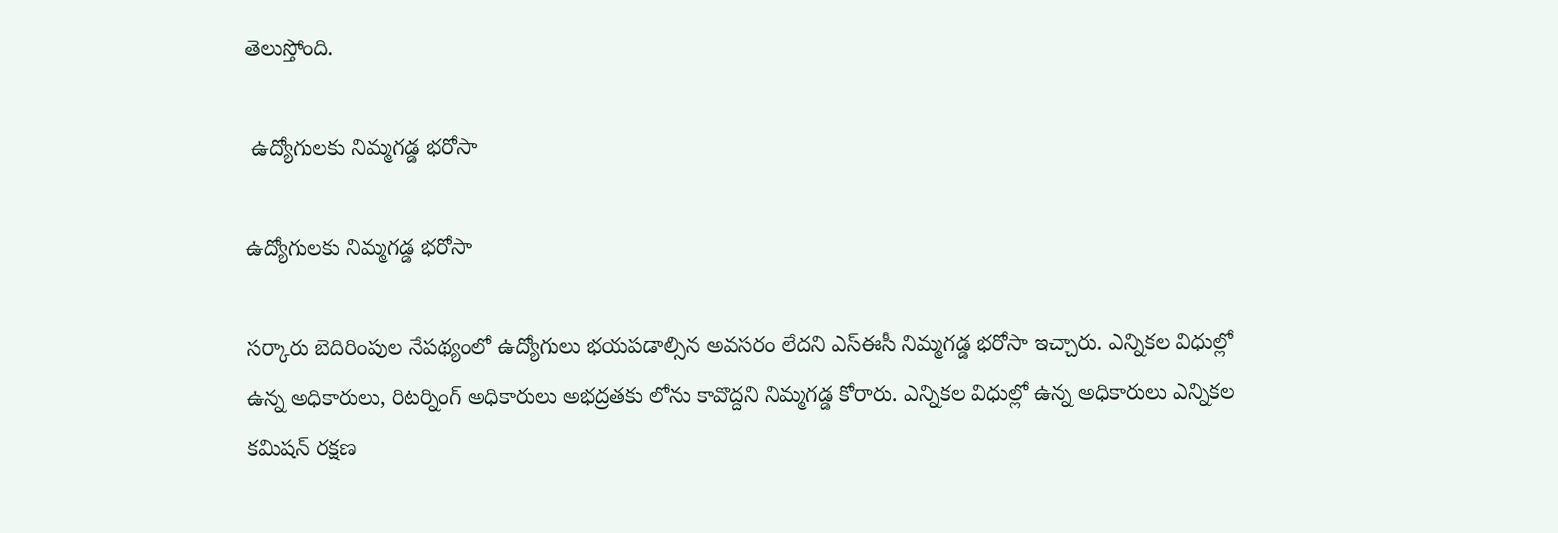తెలుస్తోంది.

 ఉద్యోగులకు నిమ్మగడ్డ భరోసా

ఉద్యోగులకు నిమ్మగడ్డ భరోసా

సర్కారు బెదిరింపుల నేపథ్యంలో ఉద్యోగులు భయపడాల్సిన అవసరం లేదని ఎస్ఈసీ నిమ్మగడ్డ భరోసా ఇచ్చారు. ఎన్నికల విధుల్లో ఉన్న అధికారులు, రిటర్నింగ్‌ అధికారులు అభద్రతకు లోను కావొద్దని నిమ్మగడ్డ కోరారు. ఎన్నికల విధుల్లో ఉన్న అధికారులు ఎన్నికల కమిషన్ రక్షణ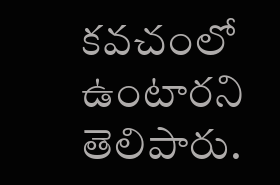కవచంలో ఉంటారని తెలిపారు.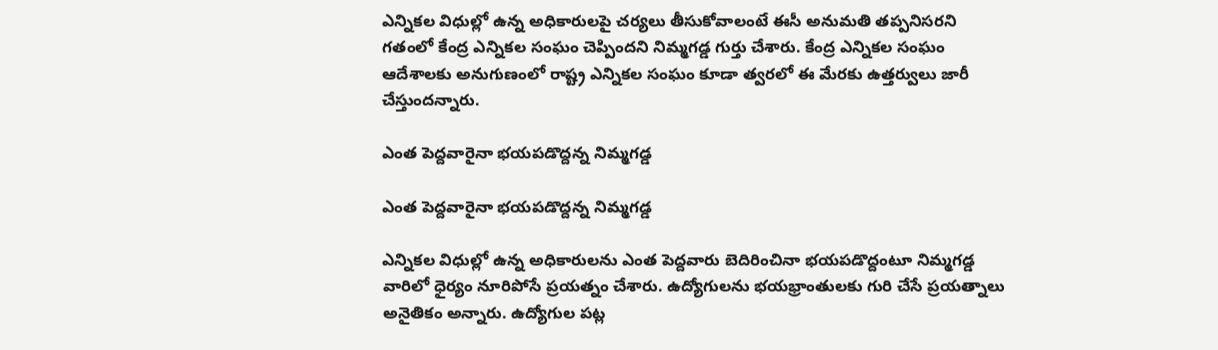ఎన్నికల విధుల్లో ఉన్న అధికారులపై చర్యలు తీసుకోవాలంటే ఈసీ అనుమతి తప్పనిసరని గతంలో కేంద్ర ఎన్నికల సంఘం చెప్పిందని నిమ్మగడ్డ గుర్తు చేశారు. కేంద్ర ఎన్నికల సంఘం ఆదేశాలకు అనుగుణంలో రాష్ట్ర ఎన్నికల సంఘం కూడా త్వరలో ఈ మేరకు ఉత్తర్వులు జారీ చేస్తుందన్నారు.

ఎంత పెద్దవారైనా భయపడొద్దన్న నిమ్మగడ్డ

ఎంత పెద్దవారైనా భయపడొద్దన్న నిమ్మగడ్డ

ఎన్నికల విధుల్లో ఉన్న అధికారులను ఎంత పెద్దవారు బెదిరించినా భయపడొద్దంటూ నిమ్మగడ్డ వారిలో ధైర్యం నూరిపోసే ప్రయత్నం చేశారు. ఉద్యోగులను భయభ్రాంతులకు గురి చేసే ప్రయత్నాలు అనైతికం అన్నారు. ఉద్యోగుల పట్ల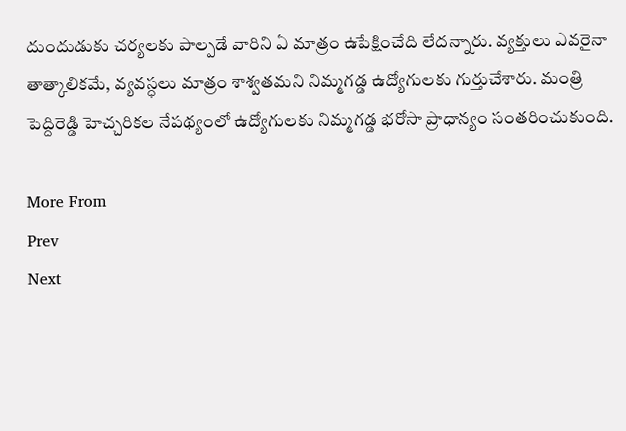దుందుడుకు చర్యలకు పాల్పడే వారిని ఏ మాత్రం ఉపేక్షించేది లేదన్నారు. వ్యక్తులు ఎవరైనా తాత్కాలికమే, వ్యవస్ధలు మాత్రం శాశ్వతమని నిమ్మగడ్డ ఉద్యోగులకు గుర్తుచేశారు. మంత్రి పెద్దిరెడ్డి హెచ్చరికల నేపథ్యంలో ఉద్యోగులకు నిమ్మగడ్డ భరోసా ప్రాధాన్యం సంతరించుకుంది.

More From
Prev
Next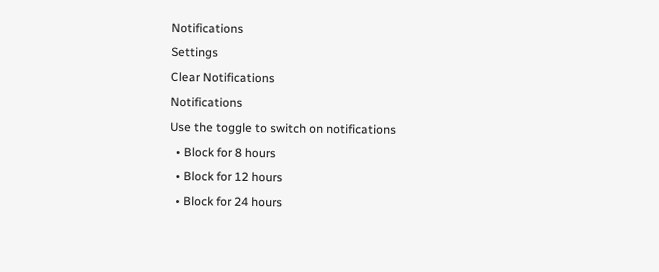Notifications
Settings
Clear Notifications
Notifications
Use the toggle to switch on notifications
  • Block for 8 hours
  • Block for 12 hours
  • Block for 24 hours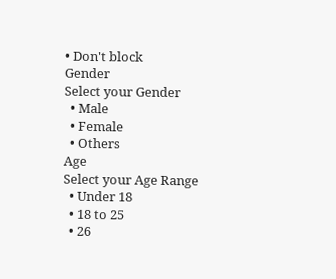• Don't block
Gender
Select your Gender
  • Male
  • Female
  • Others
Age
Select your Age Range
  • Under 18
  • 18 to 25
  • 26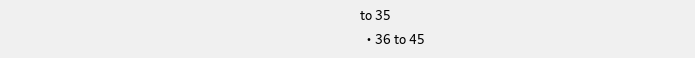to 35
  • 36 to 45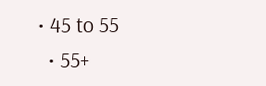• 45 to 55
  • 55+